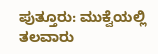ಪುತ್ತೂರು: ಮುಕ್ವೆಯಲ್ಲಿ ತಲವಾರು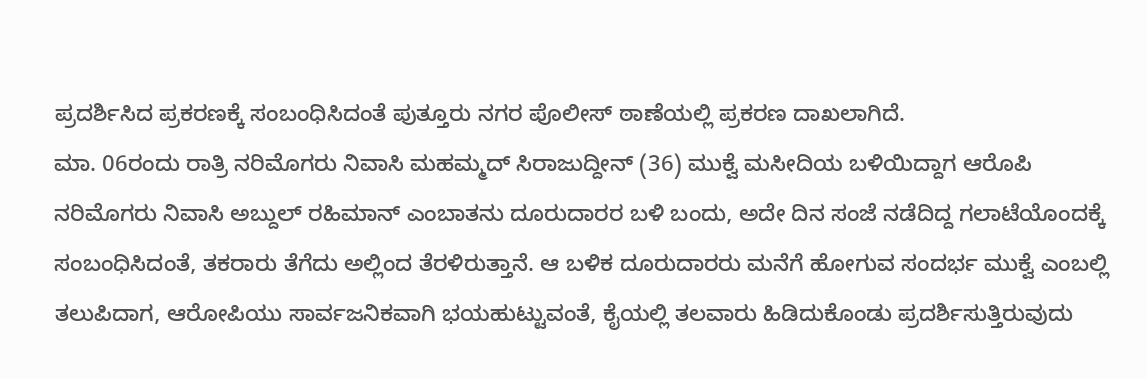ಪ್ರದರ್ಶಿಸಿದ ಪ್ರಕರಣಕ್ಕೆ ಸಂಬಂಧಿಸಿದಂತೆ ಪುತ್ತೂರು ನಗರ ಪೊಲೀಸ್ ಠಾಣೆಯಲ್ಲಿ ಪ್ರಕರಣ ದಾಖಲಾಗಿದೆ.
ಮಾ. 06ರಂದು ರಾತ್ರಿ ನರಿಮೊಗರು ನಿವಾಸಿ ಮಹಮ್ಮದ್ ಸಿರಾಜುದ್ದೀನ್ (36) ಮುಕ್ವೆ ಮಸೀದಿಯ ಬಳಿಯಿದ್ದಾಗ ಆರೊಪಿ ನರಿಮೊಗರು ನಿವಾಸಿ ಅಬ್ದುಲ್ ರಹಿಮಾನ್ ಎಂಬಾತನು ದೂರುದಾರರ ಬಳಿ ಬಂದು, ಅದೇ ದಿನ ಸಂಜೆ ನಡೆದಿದ್ದ ಗಲಾಟೆಯೊಂದಕ್ಕೆ ಸಂಬಂಧಿಸಿದಂತೆ, ತಕರಾರು ತೆಗೆದು ಅಲ್ಲಿಂದ ತೆರಳಿರುತ್ತಾನೆ. ಆ ಬಳಿಕ ದೂರುದಾರರು ಮನೆಗೆ ಹೋಗುವ ಸಂದರ್ಭ ಮುಕ್ವೆ ಎಂಬಲ್ಲಿ ತಲುಪಿದಾಗ, ಆರೋಪಿಯು ಸಾರ್ವಜನಿಕವಾಗಿ ಭಯಹುಟ್ಟುವಂತೆ, ಕೈಯಲ್ಲಿ ತಲವಾರು ಹಿಡಿದುಕೊಂಡು ಪ್ರದರ್ಶಿಸುತ್ತಿರುವುದು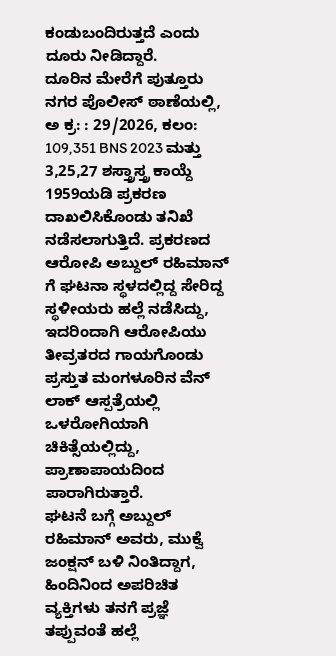ಕಂಡುಬಂದಿರುತ್ತದೆ ಎಂದು ದೂರು ನೀಡಿದ್ದಾರೆ.
ದೂರಿನ ಮೇರೆಗೆ ಪುತ್ತೂರು ನಗರ ಪೊಲೀಸ್ ಠಾಣೆಯಲ್ಲಿ, ಅ ಕ್ರ: : 29/2026, ಕಲಂ: 109,351 BNS 2023 ಮತ್ತು 3,25,27 ಶಸ್ತ್ರಾಸ್ತ್ರ ಕಾಯ್ದೆ 1959ಯಡಿ ಪ್ರಕರಣ ದಾಖಲಿಸಿಕೊಂಡು ತನಿಖೆ ನಡೆಸಲಾಗುತ್ತಿದೆ. ಪ್ರಕರಣದ ಆರೋಪಿ ಅಬ್ದುಲ್ ರಹಿಮಾನ್ ಗೆ ಘಟನಾ ಸ್ಥಳದಲ್ಲಿದ್ದ ಸೇರಿದ್ದ ಸ್ಥಳೀಯರು ಹಲ್ಲೆ ನಡೆಸಿದ್ದು, ಇದರಿಂದಾಗಿ ಆರೋಪಿಯು ತೀವ್ರತರದ ಗಾಯಗೊಂಡು ಪ್ರಸ್ತುತ ಮಂಗಳೂರಿನ ವೆನ್ ಲಾಕ್ ಆಸ್ಪತ್ರೆಯಲ್ಲಿ ಒಳರೋಗಿಯಾಗಿ ಚಿಕಿತ್ಸೆಯಲ್ಲಿದ್ದು, ಪ್ರಾಣಾಪಾಯದಿಂದ ಪಾರಾಗಿರುತ್ತಾರೆ.
ಘಟನೆ ಬಗ್ಗೆ ಅಬ್ದುಲ್ ರಹಿಮಾನ್ ಅವರು, ಮುಕ್ವೆ ಜಂಕ್ಷನ್ ಬಳಿ ನಿಂತಿದ್ದಾಗ, ಹಿಂದಿನಿಂದ ಅಪರಿಚಿತ ವ್ಯಕ್ತಿಗಳು ತನಗೆ ಪ್ರಜ್ಞೆ ತಪ್ಪುವಂತೆ ಹಲ್ಲೆ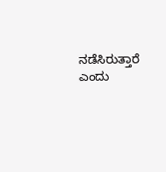ನಡೆಸಿರುತ್ತಾರೆ ಎಂದು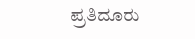ಪ್ರತಿದೂರು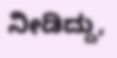ನೀಡಿದ್ದು,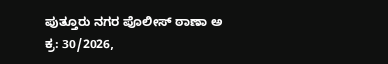ಪುತ್ತೂರು ನಗರ ಪೊಲೀಸ್ ಠಾಣಾ ಅ ಕ್ರ: 30/2026,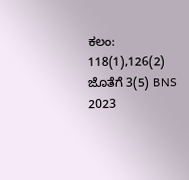ಕಲಂ: 118(1),126(2) ಜೊತೆಗೆ 3(5) BNS 2023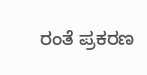ರಂತೆ ಪ್ರಕರಣ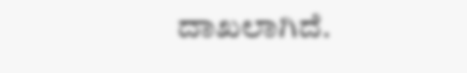ದಾಖಲಾಗಿದೆ.